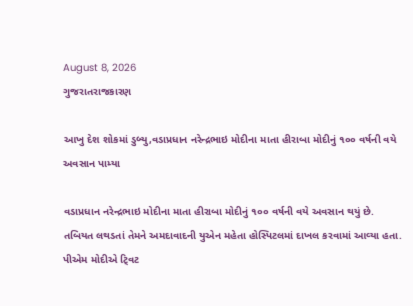August 8, 2026
ગુજરાતરાજકારણ

આખુ દેશ શોકમાં ડુબ્યુ,વડાપ્રધાન નરેન્‍દ્રભાઇ મોદીના માતા હીરાબા મોદીનું ૧૦૦ વર્ષની વયે અવસાન પામ્યા

વડાપ્રધાન નરેન્‍દ્રભાઇ મોદીના માતા હીરાબા મોદીનું ૧૦૦ વર્ષની વયે અવસાન થયું છે. તબિયત લથડતાં તેમને અમદાવાદની યુએન મહેતા હોસ્‍પિટલમાં દાખલ કરવામાં આવ્‍યા હતા. પીએમ મોદીએ ટ્‍વિટ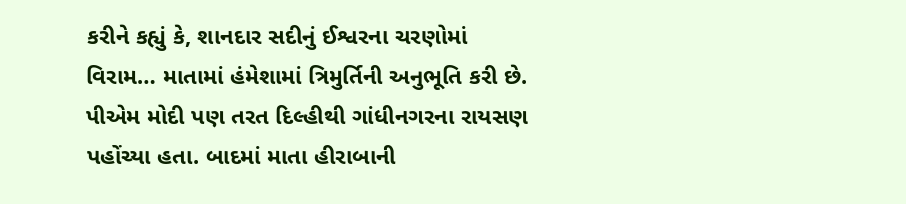કરીને કહ્યું કે, શાનદાર સદીનું ઈશ્વરના ચરણોમાં વિરામ… માતામાં હંમેશામાં ત્રિમુર્તિની અનુભૂતિ કરી છે. પીએમ મોદી પણ તરત દિલ્‍હીથી ગાંધીનગરના રાયસણ પહોંચ્‍યા હતા. બાદમાં માતા હીરાબાની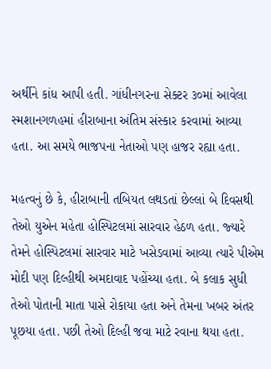અર્થીને કાંધ આપી હતી. ગાંધીનગરના સેક્‍ટર ૩૦માં આવેલા સ્‍મશાનગળહમાં હીરાબાના અંતિમ સંસ્‍કાર કરવામાં આવ્‍યા હતા. આ સમયે ભાજપના નેતાઓ પણ હાજર રહ્યા હતા.

મહત્‍વનું છે કે, હીરાબાની તબિયત લથડતાં છેલ્લાં બે દિવસથી તેઓ યુએન મહેતા હોસ્‍પિટલમાં સારવાર હેઠળ હતા. જ્‍યારે તેમને હોસ્‍પિટલમાં સારવાર માટે ખસેડવામાં આવ્‍યા ત્‍યારે પીએમ મોદી પણ દિલ્‍હીથી અમદાવાદ પહોંચ્‍યા હતા. બે કલાક સુધી તેઓ પોતાની માતા પાસે રોકાયા હતા અને તેમના ખબર અંતર પૂછયા હતા. પછી તેઓ દિલ્‍હી જવા માટે રવાના થયા હતા.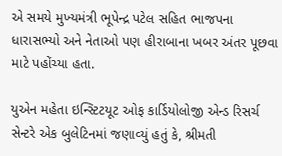એ સમયે મુખ્‍યમંત્રી ભૂપેન્‍દ્ર પટેલ સહિત ભાજપના ધારાસભ્‍યો અને નેતાઓ પણ હીરાબાના ખબર અંતર પૂછવા માટે પહોંચ્‍યા હતા.

યુએન મહેતા ઇન્‍સ્‍ટિટયૂટ ઓફ કાર્ડિયોલોજી એન્‍ડ રિસર્ચ સેન્‍ટરે એક બુલેટિનમાં જણાવ્‍યું હતું કે, શ્રીમતી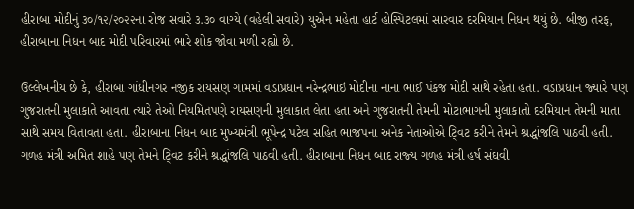હીરાબા મોદીનું ૩૦/૧૨/૨૦૨૨ના રોજ સવારે ૩.૩૦ વાગ્‍યે (વહેલી સવારે) યુએન મહેતા હાર્ટ હોસ્‍પિટલમાં સારવાર દરમિયાન નિધન થયું છે. બીજી તરફ, હીરાબાના નિધન બાદ મોદી પરિવારમાં ભારે શોક જોવા મળી રહ્યો છે.

ઉલ્લેખનીય છે કે, હીરાબા ગાંધીનગર નજીક રાયસણ ગામમાં વડાપ્રધાન નરેન્‍દ્રભાઇ મોદીના નાના ભાઈ પંકજ મોદી સાથે રહેતા હતા. વડાપ્રધાન જ્‍યારે પણ ગુજરાતની મુલાકાતે આવતા ત્‍યારે તેઓ નિયમિતપણે રાયસણની મુલાકાત લેતા હતા અને ગુજરાતની તેમની મોટાભાગની મુલાકાતો દરમિયાન તેમની માતા સાથે સમય વિતાવતા હતા. હીરાબાના નિધન બાદ મુખ્‍યમંત્રી ભૂપેન્‍દ્ર પટેલ સહિત ભાજપના અનેક નેતાઓએ ટ્‍વિટ કરીને તેમને શ્રદ્ધાંજલિ પાઠવી હતી. ગળહ મંત્રી અમિત શાહે પણ તેમને ટ્‍વિટ કરીને શ્રદ્ધાંજલિ પાઠવી હતી. હીરાબાના નિધન બાદ રાજ્‍ય ગળહ મંત્રી હર્ષ સંઘવી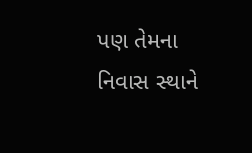પણ તેમના નિવાસ સ્‍થાને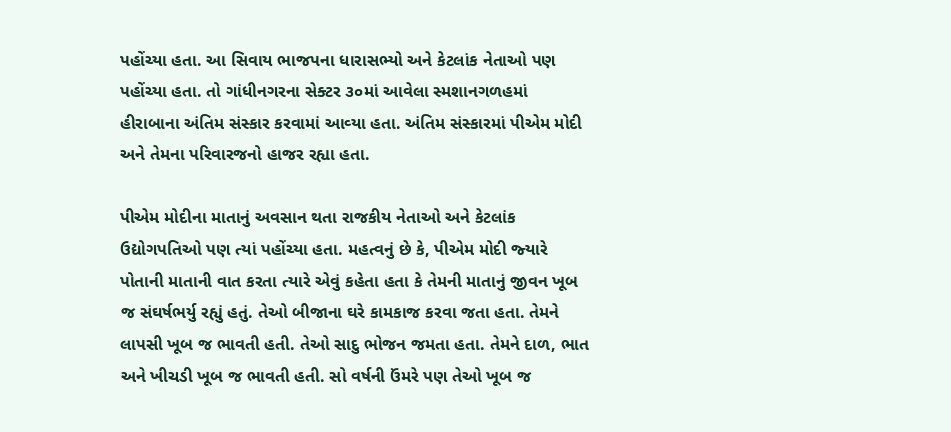પહોંચ્‍યા હતા. આ સિવાય ભાજપના ધારાસભ્‍યો અને કેટલાંક નેતાઓ પણ પહોંચ્‍યા હતા. તો ગાંધીનગરના સેક્‍ટર ૩૦માં આવેલા સ્‍મશાનગળહમાં હીરાબાના અંતિમ સંસ્‍કાર કરવામાં આવ્‍યા હતા. અંતિમ સંસ્‍કારમાં પીએમ મોદી અને તેમના પરિવારજનો હાજર રહ્યા હતા.

પીએમ મોદીના માતાનું અવસાન થતા રાજકીય નેતાઓ અને કેટલાંક ઉદ્યોગપતિઓ પણ ત્‍યાં પહોંચ્‍યા હતા. મહત્‍વનું છે કે, પીએમ મોદી જ્‍યારે પોતાની માતાની વાત કરતા ત્‍યારે એવું કહેતા હતા કે તેમની માતાનું જીવન ખૂબ જ સંઘર્ષભર્યુ રહ્યું હતું. તેઓ બીજાના ઘરે કામકાજ કરવા જતા હતા. તેમને લાપસી ખૂબ જ ભાવતી હતી. તેઓ સાદુ ભોજન જમતા હતા. તેમને દાળ, ભાત અને ખીચડી ખૂબ જ ભાવતી હતી. સો વર્ષની ઉંમરે પણ તેઓ ખૂબ જ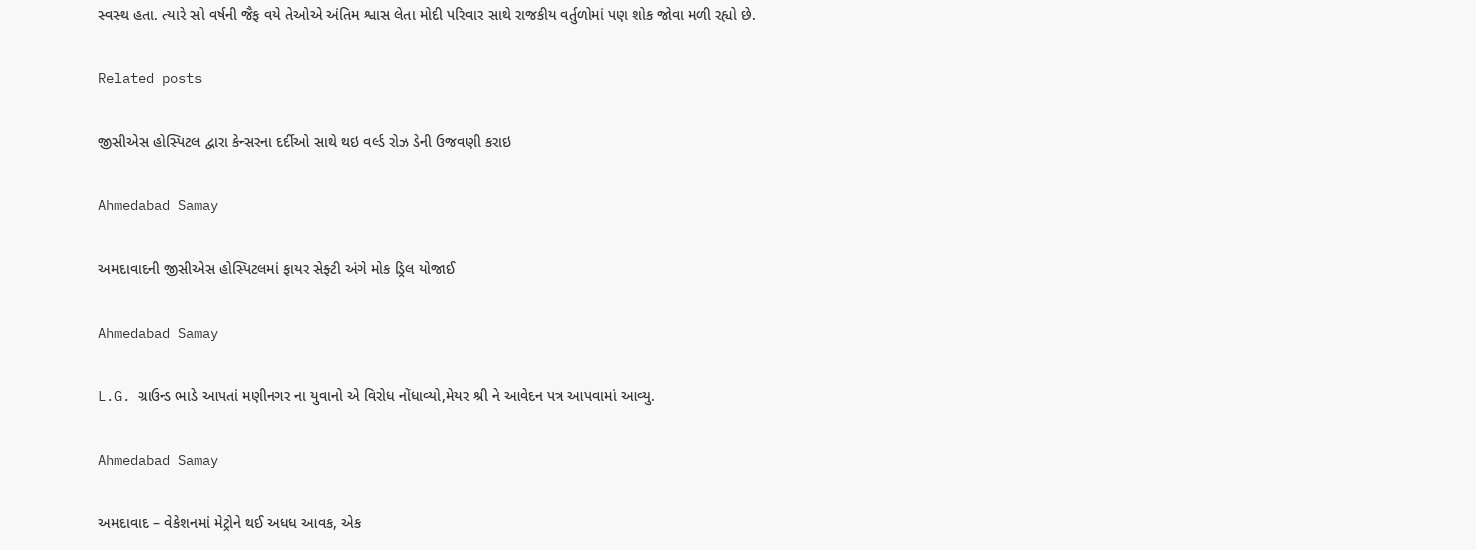સ્‍વસ્‍થ હતા. ત્‍યારે સો વર્ષની જૈફ વયે તેઓએ અંતિમ શ્વાસ લેતા મોદી પરિવાર સાથે રાજકીય વર્તુળોમાં પણ શોક જોવા મળી રહ્યો છે.

Related posts

જીસીએસ હોસ્પિટલ દ્વારા કેન્સરના દર્દીઓ સાથે થઇ વર્લ્ડ રોઝ ડેની ઉજવણી કરાઇ

Ahmedabad Samay

અમદાવાદની જીસીએસ હોસ્પિટલમાં ફાયર સેફ્ટી અંગે મોક ડ્રિલ યોજાઈ

Ahmedabad Samay

L.G. ગ્રાઉન્ડ ભાડે આપતાં મણીનગર ના યુવાનો એ વિરોધ નોંધાવ્યો,મેયર શ્રી ને આવેદન પત્ર આપવામાં આવ્યુ.

Ahmedabad Samay

અમદાવાદ – વેકેશનમાં મેટ્રોને થઈ અધધ આવક, એક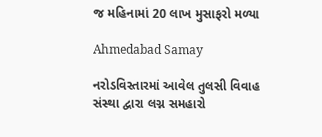જ મહિનામાં 20 લાખ મુસાફરો મળ્યા

Ahmedabad Samay

નરોડવિસ્તારમાં આવેલ તુલસી વિવાહ સંસ્થા દ્વારા લગ્ન સમહારો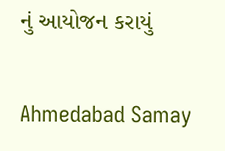નું આયોજન કરાયું

Ahmedabad Samay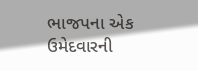ભાજપના એક ઉમેદવારની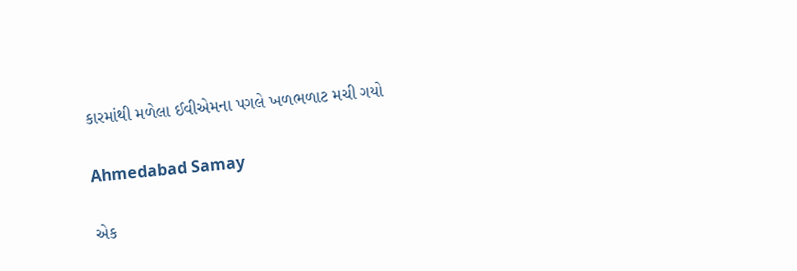કારમાંથી મળેલા ઈવીએમના પગલે ખળભળાટ મચી ગયો

Ahmedabad Samay

એક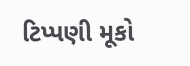ટિપ્પણી મૂકો